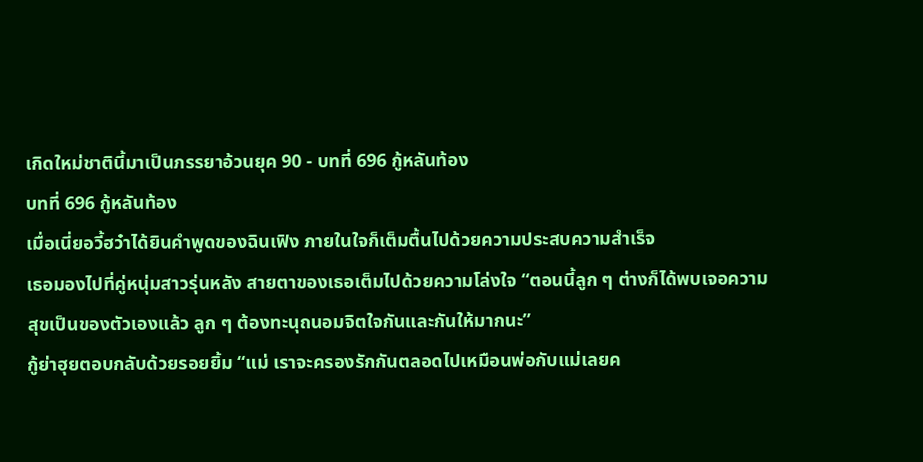เกิดใหม่ชาตินี้มาเป็นภรรยาอ้วนยุค 90 - บทที่ 696 กู้หลันท้อง
บทที่ 696 กู้หลันท้อง
เมื่อเนี่ยอวี้ฮว๋าได้ยินคำพูดของฉินเฟิง ภายในใจก็เต็มตื้นไปด้วยความประสบความสำเร็จ
เธอมองไปที่คู่หนุ่มสาวรุ่นหลัง สายตาของเธอเต็มไปด้วยความโล่งใจ “ตอนนี้ลูก ๆ ต่างก็ได้พบเจอความสุขเป็นของตัวเองแล้ว ลูก ๆ ต้องทะนุถนอมจิตใจกันและกันให้มากนะ”
กู้ย่าฮุยตอบกลับด้วยรอยยิ้ม “แม่ เราจะครองรักกันตลอดไปเหมือนพ่อกับแม่เลยค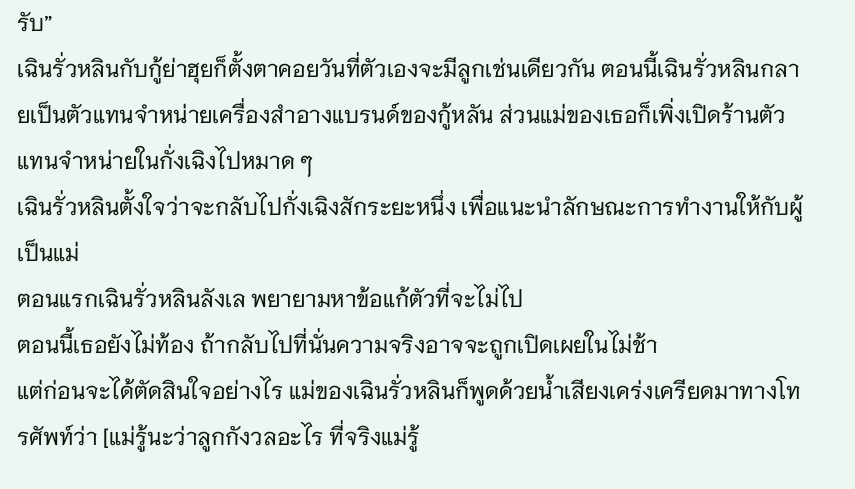รับ”
เฉินรั่วหลินกับกู้ย่าฮุยก็ตั้งตาคอยวันที่ตัวเองจะมีลูกเช่นเดียวกัน ตอนนี้เฉินรั่วหลินกลายเป็นตัวแทนจำหน่ายเครื่องสำอางแบรนด์ของกู้หลัน ส่วนแม่ของเธอก็เพิ่งเปิดร้านตัวแทนจำหน่ายในกั่งเฉิงไปหมาด ๆ
เฉินรั่วหลินตั้งใจว่าจะกลับไปกั่งเฉิงสักระยะหนึ่ง เพื่อแนะนำลักษณะการทำงานให้กับผู้เป็นแม่
ตอนแรกเฉินรั่วหลินลังเล พยายามหาข้อแก้ตัวที่จะไม่ไป
ตอนนี้เธอยังไม่ท้อง ถ้ากลับไปที่นั่นความจริงอาจจะถูกเปิดเผยในไม่ช้า
แต่ก่อนจะได้ตัดสินใจอย่างไร แม่ของเฉินรั่วหลินก็พูดด้วยน้ำเสียงเคร่งเครียดมาทางโทรศัพท์ว่า [แม่รู้นะว่าลูกกังวลอะไร ที่จริงแม่รู้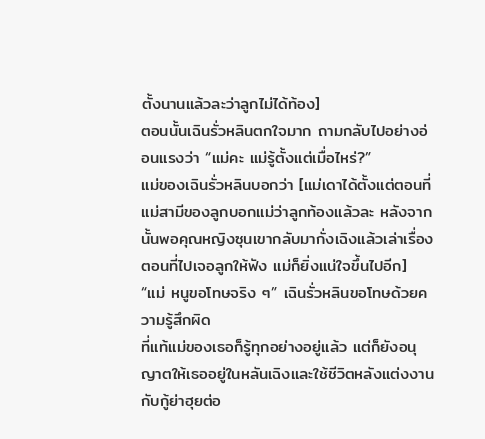ตั้งนานแล้วละว่าลูกไม่ได้ท้อง]
ตอนนั้นเฉินรั่วหลินตกใจมาก ถามกลับไปอย่างอ่อนแรงว่า “แม่คะ แม่รู้ตั้งแต่เมื่อไหร่?”
แม่ของเฉินรั่วหลินบอกว่า [แม่เดาได้ตั้งแต่ตอนที่แม่สามีของลูกบอกแม่ว่าลูกท้องแล้วละ หลังจากนั้นพอคุณหญิงซุนเขากลับมากั่งเฉิงแล้วเล่าเรื่องตอนที่ไปเจอลูกให้ฟัง แม่ก็ยิ่งแน่ใจขึ้นไปอีก]
“แม่ หนูขอโทษจริง ๆ” เฉินรั่วหลินขอโทษด้วยความรู้สึกผิด
ที่แท้แม่ของเธอก็รู้ทุกอย่างอยู่แล้ว แต่ก็ยังอนุญาตให้เธออยู่ในหลันเฉิงและใช้ชีวิตหลังแต่งงานกับกู้ย่าฮุยต่อ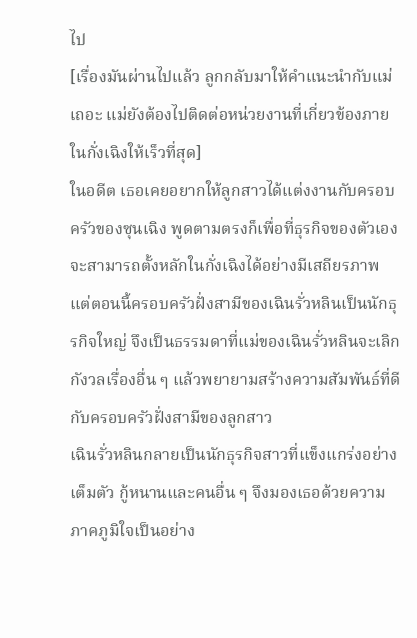ไป
[เรื่องมันผ่านไปแล้ว ลูกกลับมาให้คำแนะนำกับแม่เถอะ แม่ยังต้องไปติดต่อหน่วยงานที่เกี่ยวข้องภายในกั่งเฉิงให้เร็วที่สุด]
ในอดีต เธอเคยอยากให้ลูกสาวได้แต่งงานกับครอบครัวของซุนเฉิง พูดตามตรงก็เพื่อที่ธุรกิจของตัวเองจะสามารถตั้งหลักในกั่งเฉิงได้อย่างมีเสถียรภาพ แต่ตอนนี้ครอบครัวฝั่งสามีของเฉินรั่วหลินเป็นนักธุรกิจใหญ่ จึงเป็นธรรมดาที่แม่ของเฉินรั่วหลินจะเลิกกังวลเรื่องอื่น ๆ แล้วพยายามสร้างความสัมพันธ์ที่ดีกับครอบครัวฝั่งสามีของลูกสาว
เฉินรั่วหลินกลายเป็นนักธุรกิจสาวที่แข็งแกร่งอย่างเต็มตัว กู้หนานและคนอื่น ๆ จึงมองเธอด้วยความภาคภูมิใจเป็นอย่าง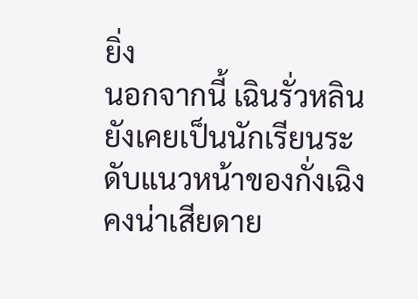ยิ่ง
นอกจากนี้ เฉินรั่วหลินยังเคยเป็นนักเรียนระดับแนวหน้าของกั่งเฉิง คงน่าเสียดาย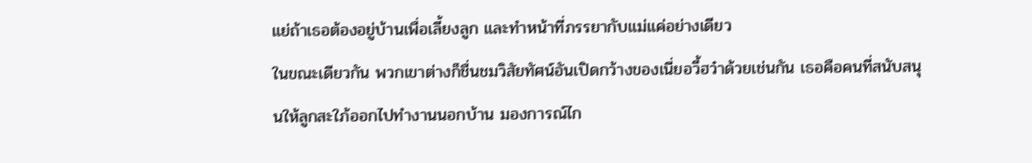แย่ถ้าเธอต้องอยู่บ้านเพื่อเลี้ยงลูก และทำหน้าที่ภรรยากับแม่แค่อย่างเดียว
ในขณะเดียวกัน พวกเขาต่างก็ชื่นชมวิสัยทัศน์อันเปิดกว้างของเนี่ยอวี้ฮว๋าด้วยเช่นกัน เธอคือคนที่สนับสนุนให้ลูกสะใภ้ออกไปทำงานนอกบ้าน มองการณ์ไก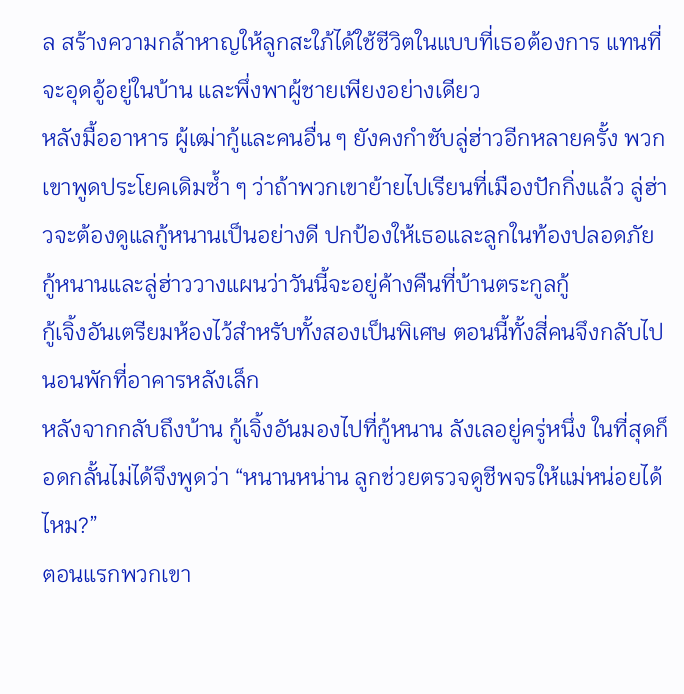ล สร้างความกล้าหาญให้ลูกสะใภ้ได้ใช้ชีวิตในแบบที่เธอต้องการ แทนที่จะอุดอู้อยู่ในบ้าน และพึ่งพาผู้ชายเพียงอย่างเดียว
หลังมื้ออาหาร ผู้เฒ่ากู้และคนอื่น ๆ ยังคงกำชับลู่ฮ่าวอีกหลายครั้ง พวกเขาพูดประโยคเดิมซ้ำ ๆ ว่าถ้าพวกเขาย้ายไปเรียนที่เมืองปักกิ่งแล้ว ลู่ฮ่าวจะต้องดูแลกู้หนานเป็นอย่างดี ปกป้องให้เธอและลูกในท้องปลอดภัย
กู้หนานและลู่ฮ่าววางแผนว่าวันนี้จะอยู่ค้างคืนที่บ้านตระกูลกู้
กู้เจิ้งอันเตรียมห้องไว้สำหรับทั้งสองเป็นพิเศษ ตอนนี้ทั้งสี่คนจึงกลับไปนอนพักที่อาคารหลังเล็ก
หลังจากกลับถึงบ้าน กู้เจิ้งอันมองไปที่กู้หนาน ลังเลอยู่ครู่หนึ่ง ในที่สุดก็อดกลั้นไม่ได้จึงพูดว่า “หนานหน่าน ลูกช่วยตรวจดูชีพจรให้แม่หน่อยได้ไหม?”
ตอนแรกพวกเขา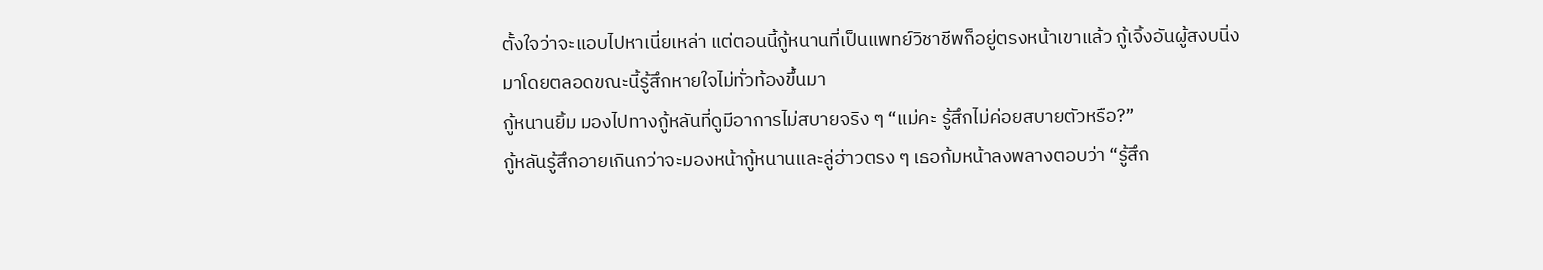ตั้งใจว่าจะแอบไปหาเนี่ยเหล่า แต่ตอนนี้กู้หนานที่เป็นแพทย์วิชาชีพก็อยู่ตรงหน้าเขาแล้ว กู้เจิ้งอันผู้สงบนิ่งมาโดยตลอดขณะนี้รู้สึกหายใจไม่ทั่วท้องขึ้นมา
กู้หนานยิ้ม มองไปทางกู้หลันที่ดูมีอาการไม่สบายจริง ๆ “แม่คะ รู้สึกไม่ค่อยสบายตัวหรือ?”
กู้หลันรู้สึกอายเกินกว่าจะมองหน้ากู้หนานและลู่ฮ่าวตรง ๆ เธอก้มหน้าลงพลางตอบว่า “รู้สึก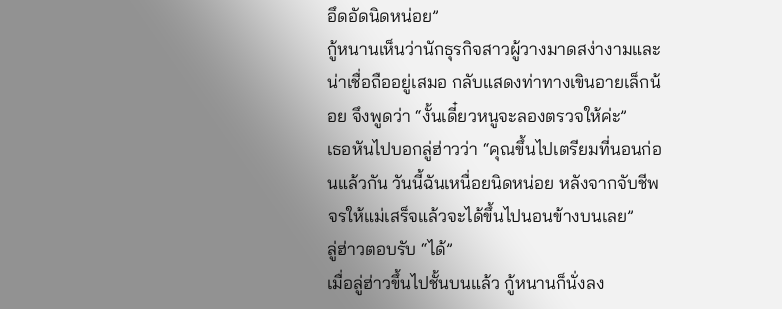อึดอัดนิดหน่อย”
กู้หนานเห็นว่านักธุรกิจสาวผู้วางมาดสง่างามและน่าเชื่อถืออยู่เสมอ กลับแสดงท่าทางเขินอายเล็กน้อย จึงพูดว่า “งั้นเดี๋ยวหนูจะลองตรวจให้ค่ะ”
เธอหันไปบอกลู่ฮ่าวว่า “คุณขึ้นไปเตรียมที่นอนก่อนแล้วกัน วันนี้ฉันเหนื่อยนิดหน่อย หลังจากจับชีพจรให้แม่เสร็จแล้วจะได้ขึ้นไปนอนข้างบนเลย”
ลู่ฮ่าวตอบรับ “ได้”
เมื่อลู่ฮ่าวขึ้นไปชั้นบนแล้ว กู้หนานก็นั่งลง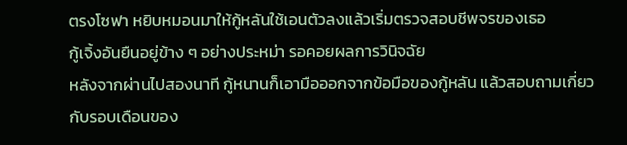ตรงโซฟา หยิบหมอนมาให้กู้หลันใช้เอนตัวลงแล้วเริ่มตรวจสอบชีพจรของเธอ
กู้เจิ้งอันยืนอยู่ข้าง ๆ อย่างประหม่า รอคอยผลการวินิจฉัย
หลังจากผ่านไปสองนาที กู้หนานก็เอามือออกจากข้อมือของกู้หลัน แล้วสอบถามเกี่ยวกับรอบเดือนของ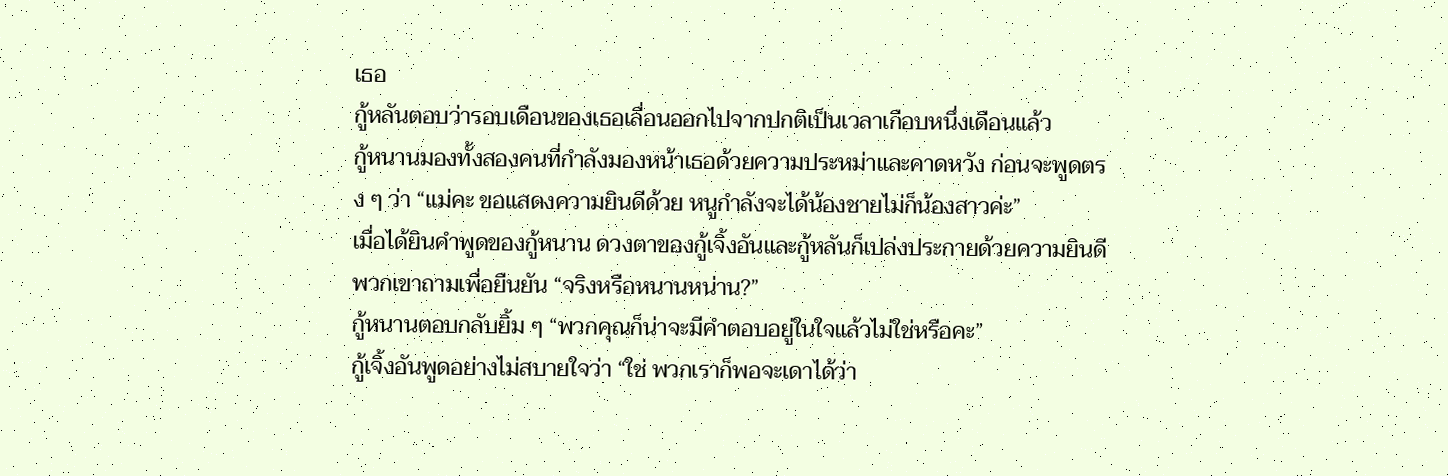เธอ
กู้หลันตอบว่ารอบเดือนของเธอเลื่อนออกไปจากปกติเป็นเวลาเกือบหนึ่งเดือนแล้ว
กู้หนานมองทั้งสองคนที่กำลังมองหน้าเธอด้วยความประหม่าและคาดหวัง ก่อนจะพูดตรง ๆ ว่า “แม่คะ ขอแสดงความยินดีด้วย หนูกำลังจะได้น้องชายไม่ก็น้องสาวค่ะ”
เมื่อได้ยินคำพูดของกู้หนาน ดวงตาของกู้เจิ้งอันและกู้หลันก็เปล่งประกายด้วยความยินดี พวกเขาถามเพื่อยืนยัน “จริงหรือหนานหน่าน?”
กู้หนานตอบกลับยิ้ม ๆ “พวกคุณก็น่าจะมีคำตอบอยู่ในใจแล้วไม่ใช่หรือคะ”
กู้เจิ้งอันพูดอย่างไม่สบายใจว่า “ใช่ พวกเราก็พอจะเดาได้ว่า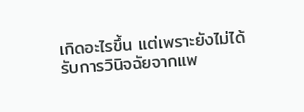เกิดอะไรขึ้น แต่เพราะยังไม่ได้รับการวินิจฉัยจากแพ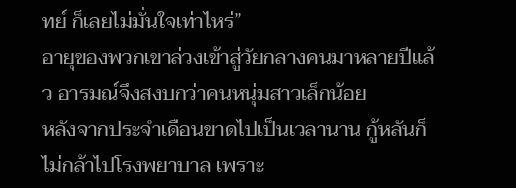ทย์ ก็เลยไม่มั่นใจเท่าไหร่”
อายุของพวกเขาล่วงเข้าสู่วัยกลางคนมาหลายปีแล้ว อารมณ์จึงสงบกว่าคนหนุ่มสาวเล็กน้อย
หลังจากประจำเดือนขาดไปเป็นเวลานาน กู้หลันก็ไม่กล้าไปโรงพยาบาล เพราะ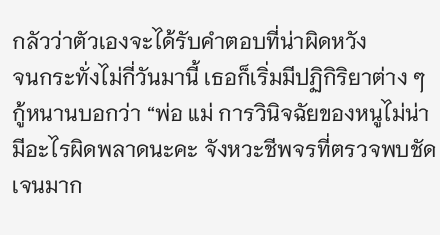กลัวว่าตัวเองจะได้รับคำตอบที่น่าผิดหวัง
จนกระทั่งไม่กี่วันมานี้ เธอก็เริ่มมีปฏิกิริยาต่าง ๆ
กู้หนานบอกว่า “พ่อ แม่ การวินิจฉัยของหนูไม่น่ามีอะไรผิดพลาดนะคะ จังหวะชีพจรที่ตรวจพบชัดเจนมาก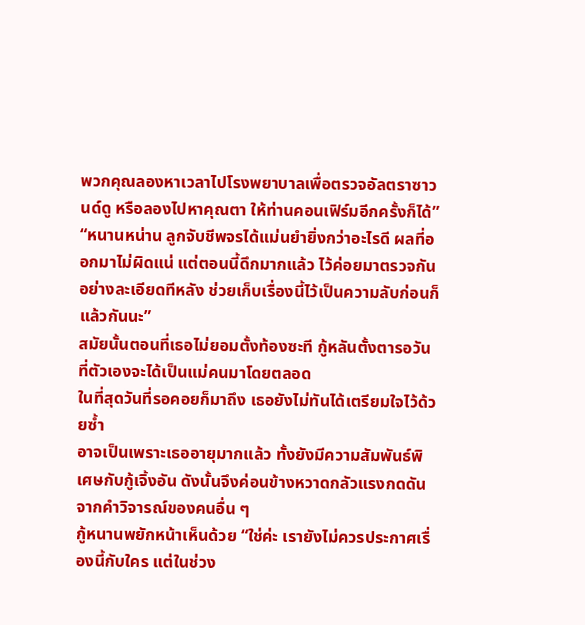พวกคุณลองหาเวลาไปโรงพยาบาลเพื่อตรวจอัลตราซาวนด์ดู หรือลองไปหาคุณตา ให้ท่านคอนเฟิร์มอีกครั้งก็ได้”
“หนานหน่าน ลูกจับชีพจรได้แม่นยำยิ่งกว่าอะไรดี ผลที่ออกมาไม่ผิดแน่ แต่ตอนนี้ดึกมากแล้ว ไว้ค่อยมาตรวจกันอย่างละเอียดทีหลัง ช่วยเก็บเรื่องนี้ไว้เป็นความลับก่อนก็แล้วกันนะ”
สมัยนั้นตอนที่เธอไม่ยอมตั้งท้องซะที กู้หลันตั้งตารอวันที่ตัวเองจะได้เป็นแม่คนมาโดยตลอด
ในที่สุดวันที่รอคอยก็มาถึง เธอยังไม่ทันได้เตรียมใจไว้ด้วยซ้ำ
อาจเป็นเพราะเธออายุมากแล้ว ทั้งยังมีความสัมพันธ์พิเศษกับกู้เจิ้งอัน ดังนั้นจึงค่อนข้างหวาดกลัวแรงกดดันจากคำวิจารณ์ของคนอื่น ๆ
กู้หนานพยักหน้าเห็นด้วย “ใช่ค่ะ เรายังไม่ควรประกาศเรื่องนี้กับใคร แต่ในช่วง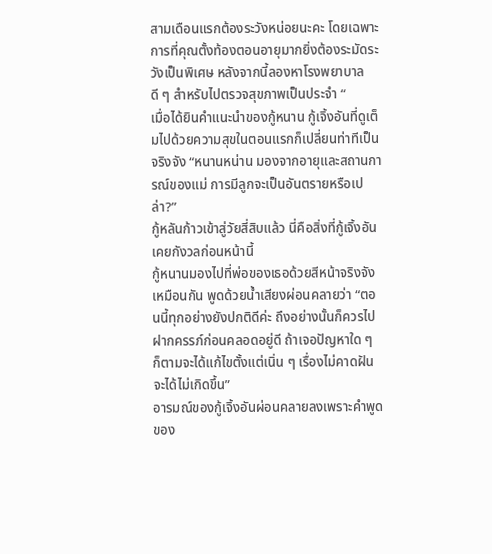สามเดือนแรกต้องระวังหน่อยนะคะ โดยเฉพาะการที่คุณตั้งท้องตอนอายุมากยิ่งต้องระมัดระวังเป็นพิเศษ หลังจากนี้ลองหาโรงพยาบาลดี ๆ สำหรับไปตรวจสุขภาพเป็นประจำ “
เมื่อได้ยินคำแนะนำของกู้หนาน กู้เจิ้งอันที่ดูเต็มไปด้วยความสุขในตอนแรกก็เปลี่ยนท่าทีเป็นจริงจัง “หนานหน่าน มองจากอายุและสถานการณ์ของแม่ การมีลูกจะเป็นอันตรายหรือเปล่า?”
กู้หลันก้าวเข้าสู่วัยสี่สิบแล้ว นี่คือสิ่งที่กู้เจิ้งอันเคยกังวลก่อนหน้านี้
กู้หนานมองไปที่พ่อของเธอด้วยสีหน้าจริงจังเหมือนกัน พูดด้วยน้ำเสียงผ่อนคลายว่า “ตอนนี้ทุกอย่างยังปกติดีค่ะ ถึงอย่างนั้นก็ควรไปฝากครรภ์ก่อนคลอดอยู่ดี ถ้าเจอปัญหาใด ๆ ก็ตามจะได้แก้ไขตั้งแต่เนิ่น ๆ เรื่องไม่คาดฝันจะได้ไม่เกิดขึ้น”
อารมณ์ของกู้เจิ้งอันผ่อนคลายลงเพราะคำพูดของ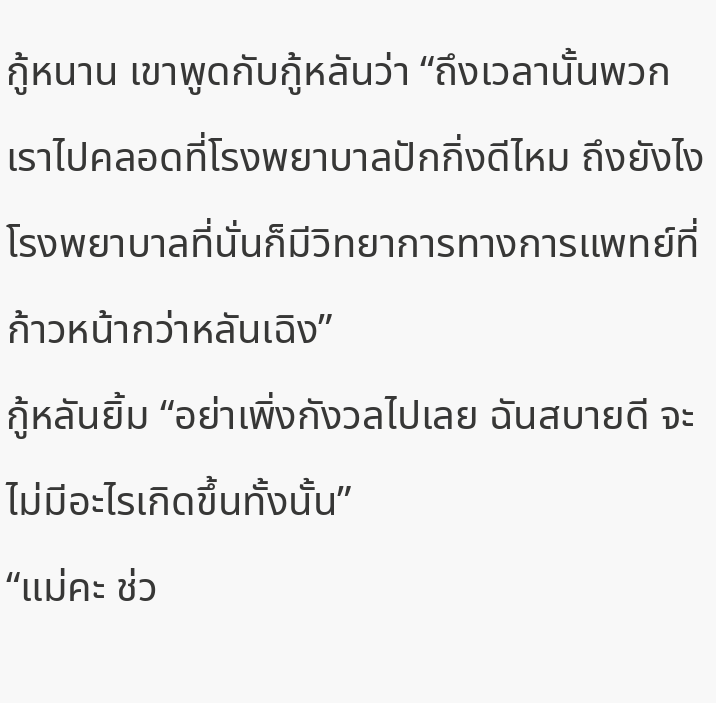กู้หนาน เขาพูดกับกู้หลันว่า “ถึงเวลานั้นพวกเราไปคลอดที่โรงพยาบาลปักกิ่งดีไหม ถึงยังไงโรงพยาบาลที่นั่นก็มีวิทยาการทางการแพทย์ที่ก้าวหน้ากว่าหลันเฉิง”
กู้หลันยิ้ม “อย่าเพิ่งกังวลไปเลย ฉันสบายดี จะไม่มีอะไรเกิดขึ้นทั้งนั้น”
“แม่คะ ช่ว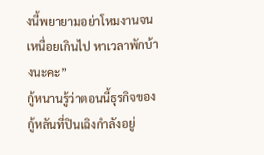งนี้พยายามอย่าโหมงานจนเหนื่อยเกินไป หาเวลาพักบ้างนะคะ”
กู้หนานรู้ว่าตอนนี้ธุรกิจของกู้หลันที่ปินเฉิงกำลังอยู่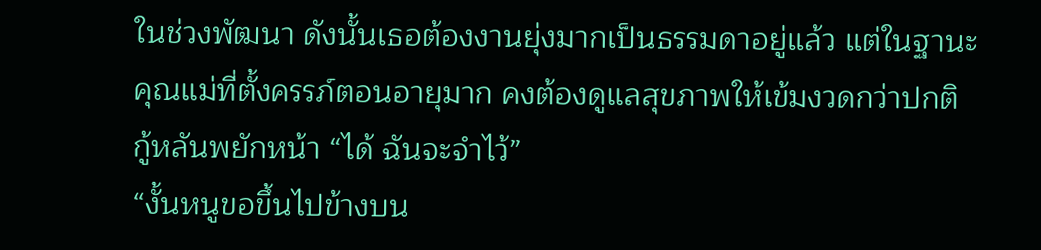ในช่วงพัฒนา ดังนั้นเธอต้องงานยุ่งมากเป็นธรรมดาอยู่แล้ว แต่ในฐานะคุณแม่ที่ตั้งครรภ์ตอนอายุมาก คงต้องดูแลสุขภาพให้เข้มงวดกว่าปกติ
กู้หลันพยักหน้า “ได้ ฉันจะจำไว้”
“งั้นหนูขอขึ้นไปข้างบน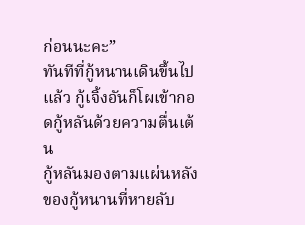ก่อนนะคะ”
ทันทีที่กู้หนานเดินขึ้นไปแล้ว กู้เจิ้งอันก็โผเข้ากอดกู้หลันด้วยความตื่นเต้น
กู้หลันมองตามแผ่นหลังของกู้หนานที่หายลับ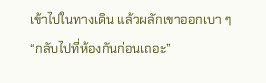เข้าไปในทางเดิน แล้วผลักเขาออกเบา ๆ “กลับไปที่ห้องกันก่อนเถอะ”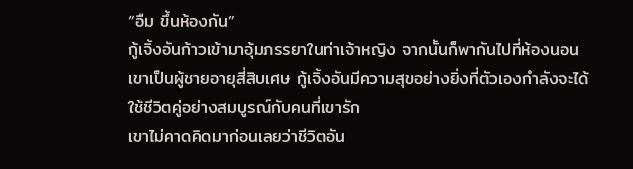“อืม ขึ้นห้องกัน”
กู้เจิ้งอันก้าวเข้ามาอุ้มภรรยาในท่าเจ้าหญิง จากนั้นก็พากันไปที่ห้องนอน
เขาเป็นผู้ชายอายุสี่สิบเศษ กู้เจิ้งอันมีความสุขอย่างยิ่งที่ตัวเองกำลังจะได้ใช้ชีวิตคู่อย่างสมบูรณ์กับคนที่เขารัก
เขาไม่คาดคิดมาก่อนเลยว่าชีวิตอัน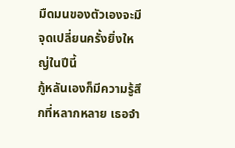มืดมนของตัวเองจะมีจุดเปลี่ยนครั้งยิ่งใหญ่ในปีนี้
กู้หลันเองก็มีความรู้สึกที่หลากหลาย เธอจำ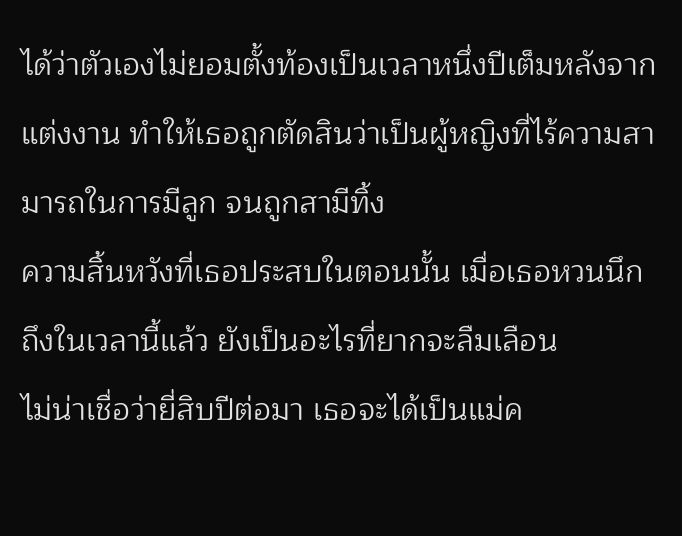ได้ว่าตัวเองไม่ยอมตั้งท้องเป็นเวลาหนึ่งปีเต็มหลังจากแต่งงาน ทำให้เธอถูกตัดสินว่าเป็นผู้หญิงที่ไร้ความสามารถในการมีลูก จนถูกสามีทิ้ง
ความสิ้นหวังที่เธอประสบในตอนนั้น เมื่อเธอหวนนึกถึงในเวลานี้แล้ว ยังเป็นอะไรที่ยากจะลืมเลือน
ไม่น่าเชื่อว่ายี่สิบปีต่อมา เธอจะได้เป็นแม่ค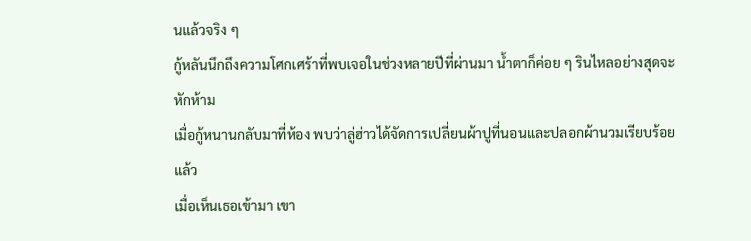นแล้วจริง ๆ
กู้หลันนึกถึงความโศกเศร้าที่พบเจอในช่วงหลายปีที่ผ่านมา น้ำตาก็ค่อย ๆ รินไหลอย่างสุดจะหักห้าม
เมื่อกู้หนานกลับมาที่ห้อง พบว่าลู่ฮ่าวได้จัดการเปลี่ยนผ้าปูที่นอนและปลอกผ้านวมเรียบร้อยแล้ว
เมื่อเห็นเธอเข้ามา เขา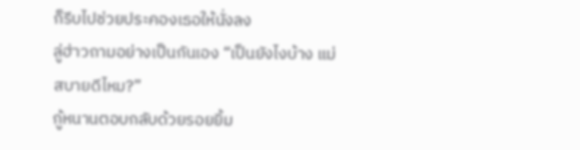ก็รีบไปช่วยประคองเธอให้นั่งลง
ลู่ฮ่าวถามอย่างเป็นกันเอง “เป็นยังไงบ้าง แม่สบายดีไหม?”
กู้หนานตอบกลับด้วยรอยยิ้ม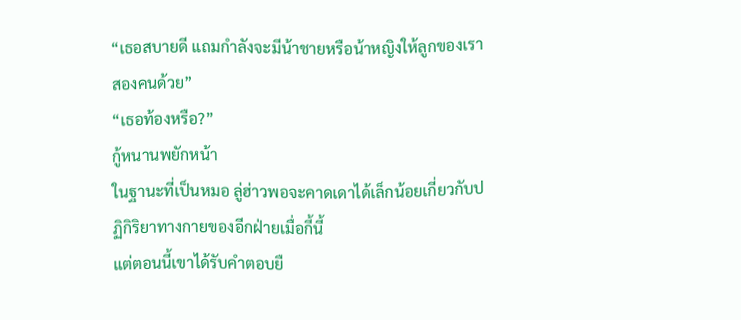“เธอสบายดี แถมกำลังจะมีน้าชายหรือน้าหญิงให้ลูกของเราสองคนด้วย”
“เธอท้องหรือ?”
กู้หนานพยักหน้า
ในฐานะที่เป็นหมอ ลู่ฮ่าวพอจะคาดเดาได้เล็กน้อยเกี่ยวกับปฏิกิริยาทางกายของอีกฝ่ายเมื่อกี้นี้
แต่ตอนนี้เขาได้รับคำตอบยื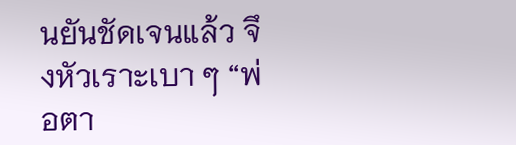นยันชัดเจนแล้ว จึงหัวเราะเบา ๆ “พ่อตา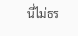นี่ไม่ธร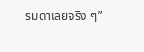รมดาเลยจริง ๆ”